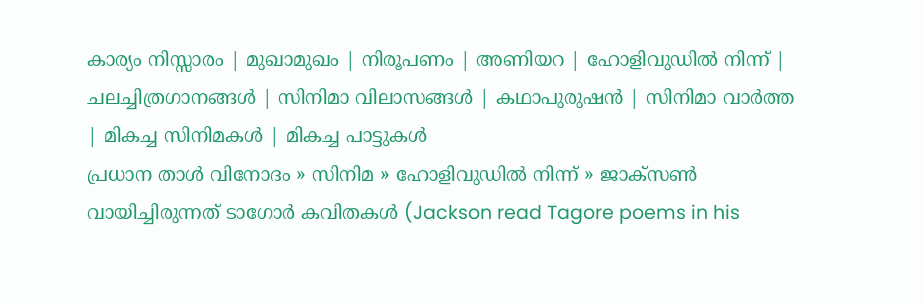കാര്യം നിസ്സാരം | മുഖാമുഖം | നിരൂപണം | അണിയറ | ഹോളിവുഡില്‍ നിന്ന്‌ | ചലച്ചിത്രഗാനങ്ങള്‍ | സിനിമാ വിലാസങ്ങള്‍ | കഥാപുരുഷന്‍ | സിനിമാ വാര്‍ത്ത | മികച്ച സിനിമകള്‍ | മികച്ച പാട്ടുകള്‍
പ്രധാന താള്‍ വിനോദം » സിനിമ » ഹോളിവുഡില്‍ നിന്ന്‌ » ജാക്സണ്‍ വായിച്ചിരുന്നത് ടാഗോര്‍ കവിതകള്‍ (Jackson read Tagore poems in his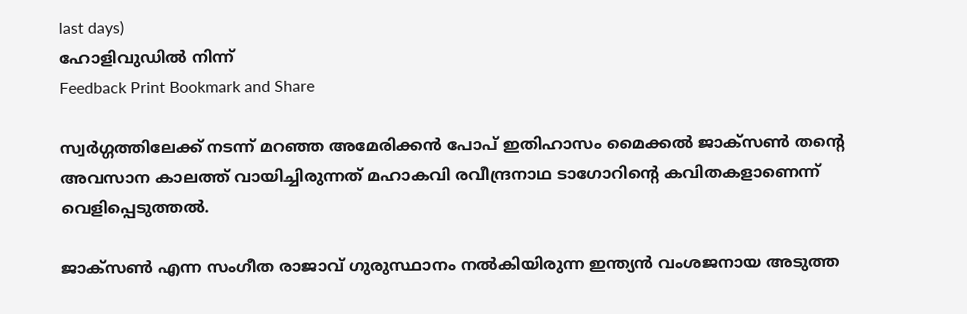last days)
ഹോളിവുഡില്‍ നിന്ന്‌
Feedback Print Bookmark and Share

സ്വര്‍ഗ്ഗത്തിലേക്ക് നടന്ന് മറഞ്ഞ അമേരിക്കന്‍ പോപ് ഇതിഹാസം മൈക്കല്‍ ജാക്സണ്‍ തന്‍റെ അവസാന കാലത്ത് വായിച്ചിരുന്നത് മഹാകവി രവീന്ദ്രനാഥ ടാഗോറിന്‍റെ കവിതകളാണെന്ന് വെളിപ്പെടുത്തല്‍.

ജാക്സണ്‍ എന്ന സംഗീത രാജാവ് ഗുരുസ്ഥാനം നല്‍കിയിരുന്ന ഇന്ത്യന്‍ വംശജനായ അടുത്ത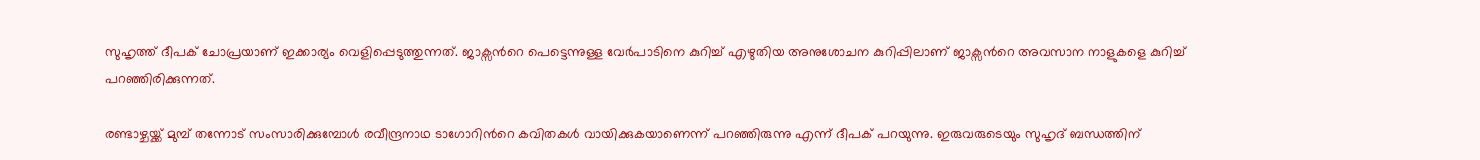സുഹൃത്ത് ദീപക് ചോപ്രയാണ് ഇക്കാര്യം വെളിപ്പെടുത്തുന്നത്. ജാക്സന്‍റെ പെട്ടെന്നുള്ള വേര്‍പാടിനെ കുറിച്ച് എഴുതിയ അനുശോചന കുറിപ്പിലാണ് ജാക്സന്‍റെ അവസാന നാളുകളെ കുറിച്ച് പറഞ്ഞിരിക്കുന്നത്.

രണ്ടാഴ്ചയ്ക്ക് മുമ്പ് തന്നോട് സംസാരിക്കുമ്പോള്‍ രവീന്ദ്രനാഥ ടാഗോറിന്‍റെ കവിതകള്‍ വായിക്കുകയാണെന്ന് പറഞ്ഞിരുന്നു എന്ന് ദീപക് പറയുന്നു. ഇരുവരുടെയും സുഹൃദ് ബന്ധത്തിന്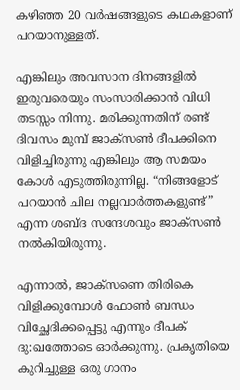കഴിഞ്ഞ 20 വര്‍ഷങ്ങളുടെ കഥകളാണ് പറയാനുള്ളത്.

എങ്കിലും അവസാന ദിനങ്ങളില്‍ ഇരുവരെയും സംസാരിക്കാന്‍ വിധി തടസ്സം നിന്നു. മരിക്കുന്നതിന് രണ്ട് ദിവസം മുമ്പ് ജാക്സണ്‍ ദീപക്കിനെ വിളിച്ചിരുന്നു എങ്കിലും ആ സമയം കോള്‍ എടുത്തിരുന്നില്ല. “നിങ്ങളോട് പറയാന്‍ ചില നല്ലവാര്‍ത്തകളുണ്ട്” എന്ന ശബ്ദ സന്ദേശവും ജാക്സണ്‍ നല്‍കിയിരുന്നു.

എന്നാല്‍, ജാക്സണെ തിരികെ വിളിക്കുമ്പോള്‍ ഫോണ്‍ ബന്ധം വിച്ഛേദിക്കപ്പെട്ടു എന്നും ദീപക് ദു:ഖത്തോടെ ഓര്‍ക്കുന്നു. പ്രകൃതിയെ കുറിച്ചുള്ള ഒരു ഗാനം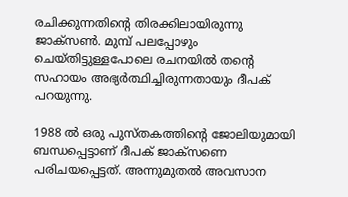രചിക്കുന്നതിന്‍റെ തിരക്കിലായിരുന്നു ജാക്സണ്‍. മുമ്പ് പലപ്പോഴും ചെയ്തിട്ടുള്ളപോലെ രചനയില്‍ തന്‍റെ സഹായം അഭ്യര്‍ത്ഥിച്ചിരുന്നതായും ദീപക് പറയുന്നു.

1988 ല്‍ ഒരു പുസ്തകത്തിന്റെ ജോലിയുമായി ബന്ധപ്പെട്ടാണ് ദീപക് ജാക്സണെ പരിചയപ്പെട്ടത്. അന്നുമുതല്‍ അവസാന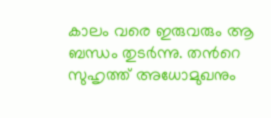കാലം വരെ ഇരുവരും ആ ബന്ധം തുടര്‍ന്നു. തന്‍റെ സുഹൃത്ത് അധോമുഖനും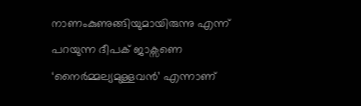നാണംകുണുങ്ങിയുമായിരുന്നു എന്ന് പറയുന്ന ദീപക് ജാക്സണെ ‘നൈര്‍മ്മല്യമുള്ളവന്‍’ എന്നാണ്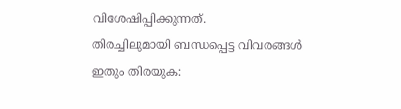വിശേഷിപ്പിക്കുന്നത്.
തിരച്ചിലുമായി ബന്ധപ്പെട്ട വിവരങ്ങള്‍
ഇതും തിരയുക: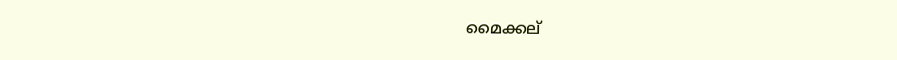മൈക്കല്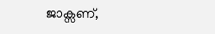ജാക്സണ്,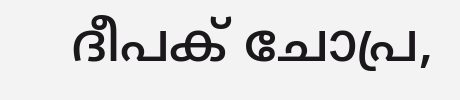ദീപക് ചോപ്ര,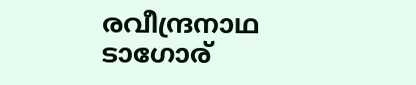രവീന്ദ്രനാഥ ടാഗോര്